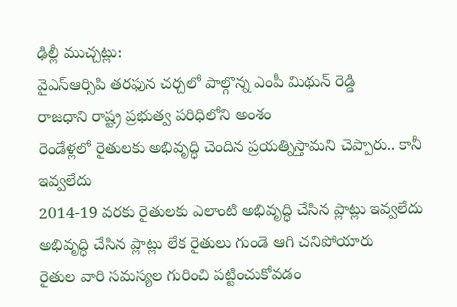ఢిల్లీ ముచ్చట్లు:
వైఎస్ఆర్సిపి తరఫున చర్చలో పాల్గొన్న ఎంపీ మిథున్ రెడ్డి
రాజధాని రాష్ట్ర ప్రభుత్వ పరిధిలోని అంశం
రెండేళ్లలో రైతులకు అభివృద్ధి చెందిన ప్రయత్నిస్తామని చెప్పారు.. కానీ ఇవ్వలేదు
2014-19 వరకు రైతులకు ఎలాంటి అభివృద్ధి చేసిన ప్లాట్లు ఇవ్వలేదు
అభివృద్ధి చేసిన ప్లాట్లు లేక రైతులు గుండె ఆగి చనిపోయారు
రైతుల వారి సమస్యల గురించి పట్టించుకోవడం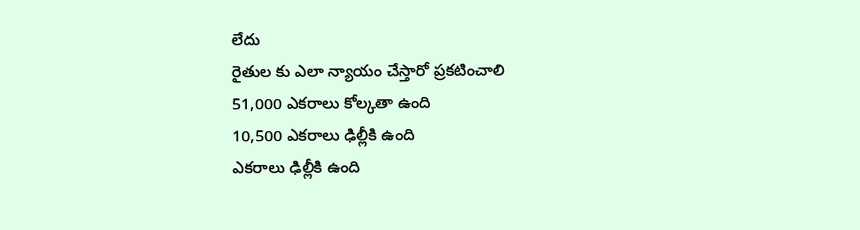లేదు
రైతుల కు ఎలా న్యాయం చేస్తారో ప్రకటించాలి
51,000 ఎకరాలు కోల్కతా ఉంది
10,500 ఎకరాలు ఢిల్లీకి ఉంది
ఎకరాలు ఢిల్లీకి ఉంది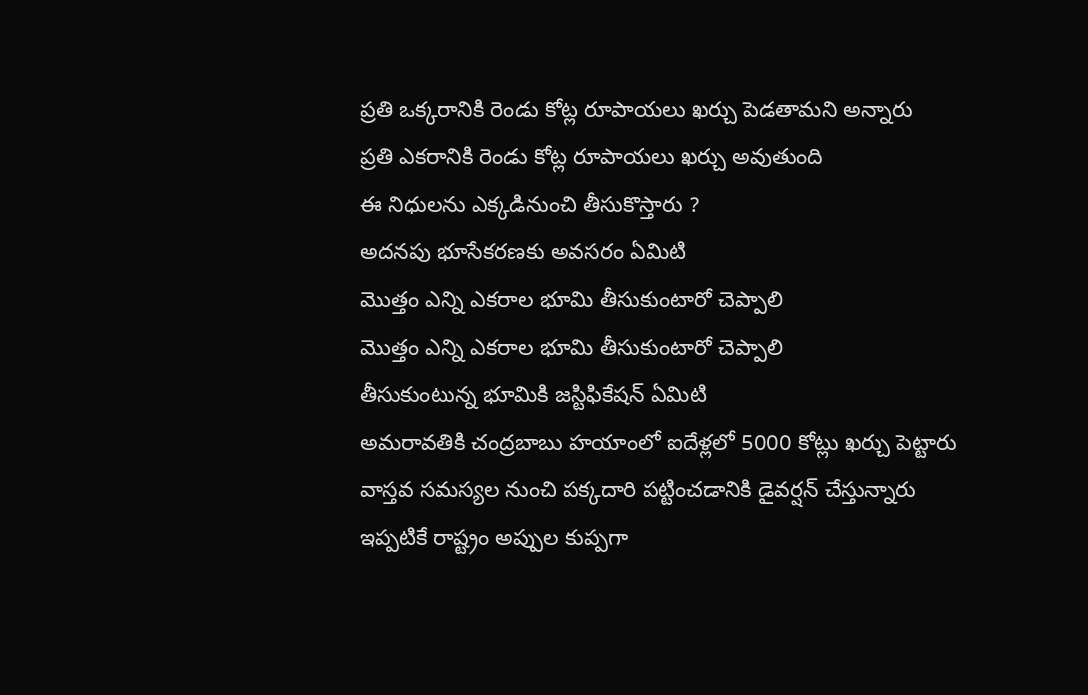ప్రతి ఒక్కరానికి రెండు కోట్ల రూపాయలు ఖర్చు పెడతామని అన్నారు
ప్రతి ఎకరానికి రెండు కోట్ల రూపాయలు ఖర్చు అవుతుంది
ఈ నిధులను ఎక్కడినుంచి తీసుకొస్తారు ?
అదనపు భూసేకరణకు అవసరం ఏమిటి
మొత్తం ఎన్ని ఎకరాల భూమి తీసుకుంటారో చెప్పాలి
మొత్తం ఎన్ని ఎకరాల భూమి తీసుకుంటారో చెప్పాలి
తీసుకుంటున్న భూమికి జస్టిఫికేషన్ ఏమిటి
అమరావతికి చంద్రబాబు హయాంలో ఐదేళ్లలో 5000 కోట్లు ఖర్చు పెట్టారు
వాస్తవ సమస్యల నుంచి పక్కదారి పట్టించడానికి డైవర్షన్ చేస్తున్నారు
ఇప్పటికే రాష్ట్రం అప్పుల కుప్పగా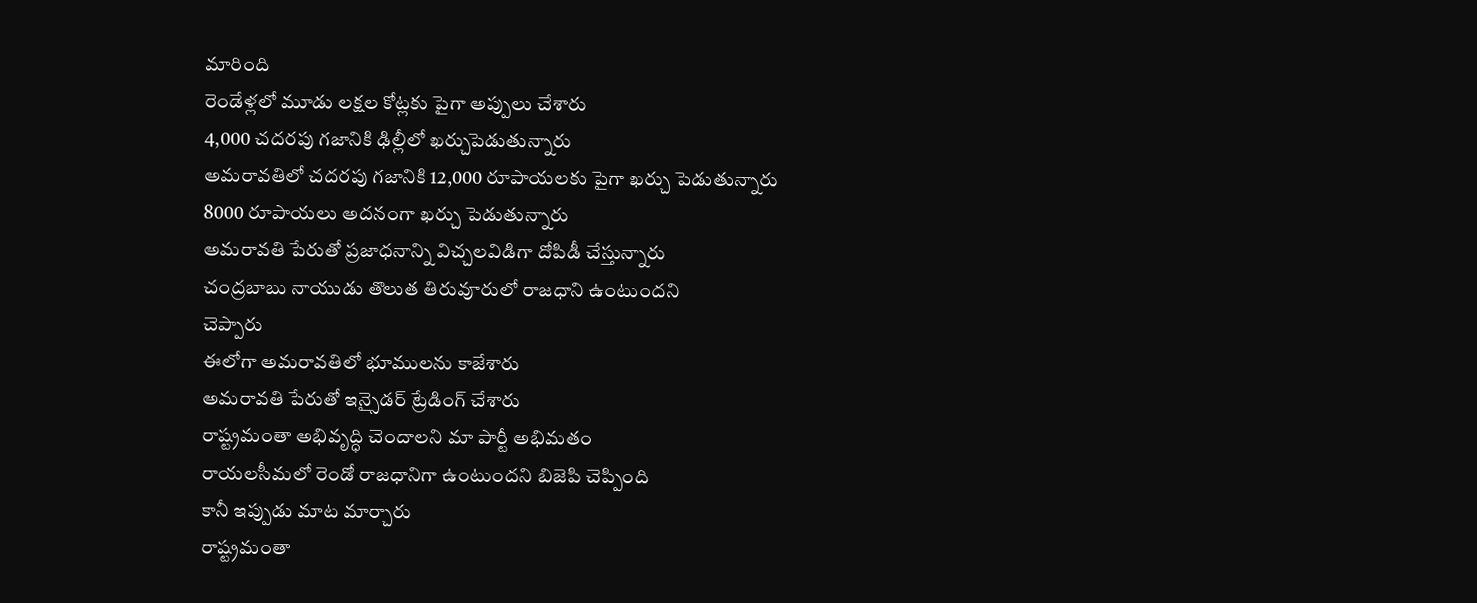మారింది
రెండేళ్లలో మూడు లక్షల కోట్లకు పైగా అప్పులు చేశారు
4,000 చదరపు గజానికి ఢిల్లీలో ఖర్చుపెడుతున్నారు
అమరావతిలో చదరపు గజానికి 12,000 రూపాయలకు పైగా ఖర్చు పెడుతున్నారు
8000 రూపాయలు అదనంగా ఖర్చు పెడుతున్నారు
అమరావతి పేరుతో ప్రజాధనాన్ని విచ్చలవిడిగా దోపిడీ చేస్తున్నారు
చంద్రబాబు నాయుడు తొలుత తిరువూరులో రాజధాని ఉంటుందని
చెప్పారు
ఈలోగా అమరావతిలో భూములను కాజేశారు
అమరావతి పేరుతో ఇన్సైడర్ ట్రేడింగ్ చేశారు
రాష్ట్రమంతా అభివృద్ధి చెందాలని మా పార్టీ అభిమతం
రాయలసీమలో రెండో రాజధానిగా ఉంటుందని బిజెపి చెప్పింది
కానీ ఇప్పుడు మాట మార్చారు
రాష్ట్రమంతా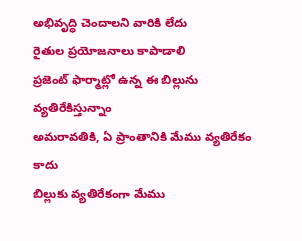అభివృద్ధి చెందాలని వారికి లేదు
రైతుల ప్రయోజనాలు కాపాడాలి
ప్రజెంట్ ఫార్మాట్లో ఉన్న ఈ బిల్లును వ్యతిరేకిస్తున్నాం
అమరావతికి, ఏ ప్రాంతానికి మేము వ్యతిరేకం కాదు
బిల్లుకు వ్యతిరేకంగా మేము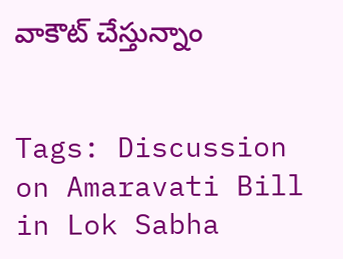వాకౌట్ చేస్తున్నాం


Tags: Discussion on Amaravati Bill in Lok Sabha